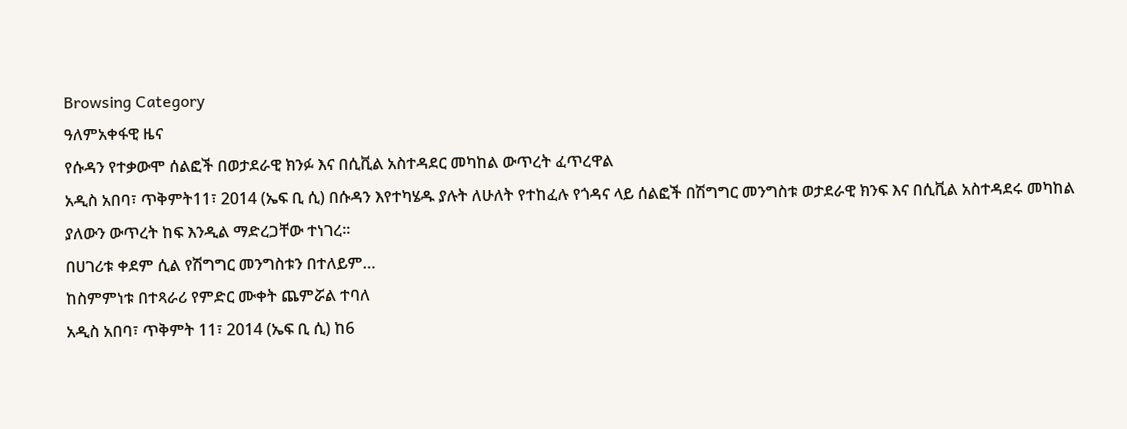Browsing Category
ዓለምአቀፋዊ ዜና
የሱዳን የተቃውሞ ሰልፎች በወታደራዊ ክንፉ እና በሲቪል አስተዳደር መካከል ውጥረት ፈጥረዋል
አዲስ አበባ፣ ጥቅምት11፣ 2014 (ኤፍ ቢ ሲ) በሱዳን እየተካሄዱ ያሉት ለሁለት የተከፈሉ የጎዳና ላይ ሰልፎች በሽግግር መንግስቱ ወታደራዊ ክንፍ እና በሲቪል አስተዳደሩ መካከል ያለውን ውጥረት ከፍ እንዲል ማድረጋቸው ተነገረ።
በሀገሪቱ ቀደም ሲል የሽግግር መንግስቱን በተለይም…
ከስምምነቱ በተጻራሪ የምድር ሙቀት ጨምሯል ተባለ
አዲስ አበባ፣ ጥቅምት 11፣ 2014 (ኤፍ ቢ ሲ) ከ6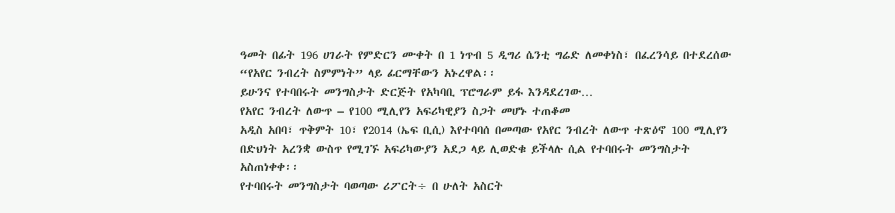ዓመት በፊት 196 ሀገራት የምድርን ሙቀት በ 1 ነጥብ 5 ዲግሪ ሴንቲ ግሬድ ለመቀነስ፣ በፈረንሳይ በተደረሰው “የአየር ንብረት ስምምነት” ላይ ፊርማቸውን አኑረዋል፡፡
ይሁንና የተባበሩት መንግስታት ድርጅት የአካባቢ ፕሮግራም ይፋ እንዳደረገው…
የአየር ንብረት ለውጥ – የ100 ሚሊየን አፍሪካዊያን ስጋት መሆኑ ተጠቆመ
አዲስ አበባ፣ ጥቅምት 10፣ የ2014 (ኤፍ ቢሲ) እየተባባሰ በመጣው የአየር ንብረት ለውጥ ተጽዕኖ 100 ሚሊየን በድህነት አረንቋ ውስጥ የሚገኙ አፍሪካውያን አደጋ ላይ ሊወድቁ ይችላሉ ሲል የተባበሩት መንግስታት አስጠነቀቀ፡፡
የተባበሩት መንግስታት ባወጣው ሪፖርት÷ በ ሁለት አስርት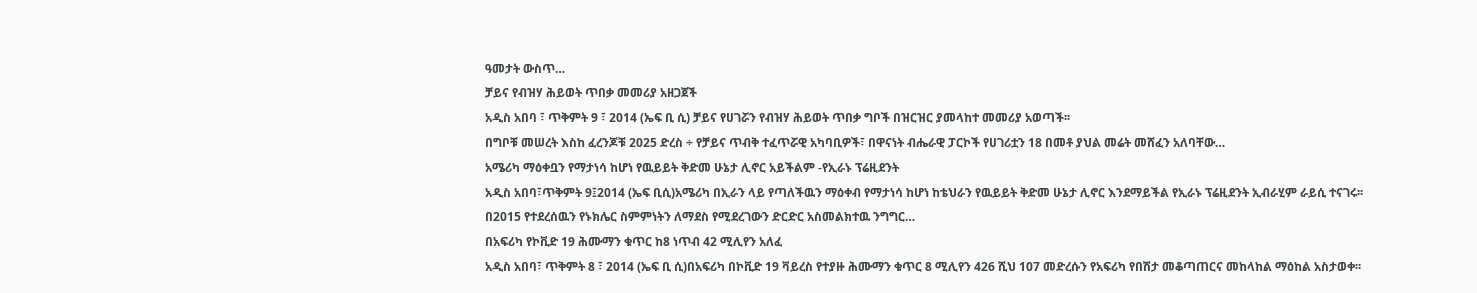ዓመታት ውስጥ…
ቻይና የብዝሃ ሕይወት ጥበቃ መመሪያ አዘጋጀች
አዲስ አበባ ፣ ጥቅምት 9 ፣ 2014 (ኤፍ ቢ ሲ) ቻይና የሀገሯን የብዝሃ ሕይወት ጥበቃ ግቦች በዝርዝር ያመላከተ መመሪያ አወጣች፡፡
በግቦቹ መሠረት እስከ ፈረንጆቹ 2025 ድረስ ÷ የቻይና ጥብቅ ተፈጥሯዊ አካባቢዎች፣ በዋናነት ብሔራዊ ፓርኮች የሀገሪቷን 18 በመቶ ያህል መሬት መሸፈን አለባቸው…
አሜሪካ ማዕቀቧን የማታነሳ ከሆነ የዉይይት ቅድመ ሁኔታ ሊኖር አይችልም -የኢራኑ ፕሬዚደንት
አዲስ አበባ፣ጥቅምት 9፤2014 (ኤፍ ቢሲ)አሜሪካ በኢራን ላይ የጣለችዉን ማዕቀብ የማታነሳ ከሆነ ከቴህራን የዉይይት ቅድመ ሁኔታ ሊኖር እንደማይችል የኢራኑ ፕሬዚደንት ኢብራሂም ራይሲ ተናገሩ፡፡
በ2015 የተደረሰዉን የኑክሌር ስምምነትን ለማደስ የሚደረገውን ድርድር አስመልክተዉ ንግግር…
በአፍሪካ የኮቪድ 19 ሕሙማን ቁጥር ከ8 ነጥብ 42 ሚሊየን አለፈ
አዲስ አበባ፣ ጥቅምት 8 ፣ 2014 (ኤፍ ቢ ሲ)በአፍሪካ በኮቪድ 19 ቫይረስ የተያዙ ሕሙማን ቁጥር 8 ሚሊየን 426 ሺህ 107 መድረሱን የአፍሪካ የበሽታ መቆጣጠርና መከላከል ማዕከል አስታወቀ፡፡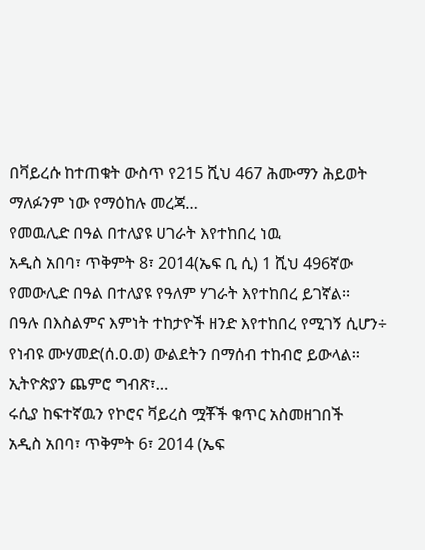በቫይረሱ ከተጠቁት ውስጥ የ215 ሺህ 467 ሕሙማን ሕይወት ማለፉንም ነው የማዕከሉ መረጃ…
የመዉሊድ በዓል በተለያዩ ሀገራት እየተከበረ ነዉ
አዲስ አበባ፣ ጥቅምት 8፣ 2014(ኤፍ ቢ ሲ) 1 ሺህ 496ኛው የመውሊድ በዓል በተለያዩ የዓለም ሃገራት እየተከበረ ይገኛል፡፡
በዓሉ በእስልምና እምነት ተከታዮች ዘንድ እየተከበረ የሚገኝ ሲሆን÷ የነብዩ ሙሃመድ(ሰ.ዐ.ወ) ውልደትን በማሰብ ተከብሮ ይውላል፡፡
ኢትዮጵያን ጨምሮ ግብጽ፣…
ሩሲያ ከፍተኛዉን የኮሮና ቫይረስ ሟቾች ቁጥር አስመዘገበች
አዲስ አበባ፣ ጥቅምት 6፣ 2014 (ኤፍ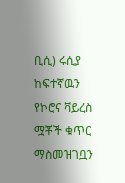ቢሲ) ሩሲያ ከፍተኛዉን የኮሮና ቫይረስ ሟቾች ቁጥር ማስመዝገቧን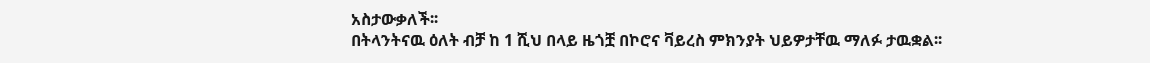አስታውቃለች፡፡
በትላንትናዉ ዕለት ብቻ ከ 1 ሺህ በላይ ዜጎቿ በኮሮና ቫይረስ ምክንያት ህይዎታቸዉ ማለፉ ታዉቋል፡፡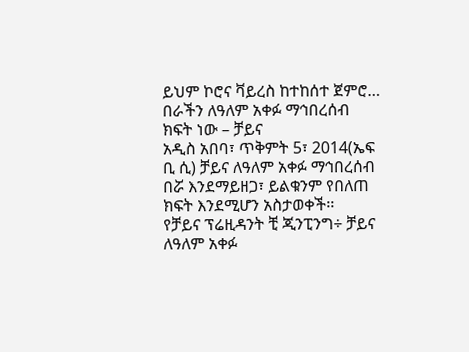ይህም ኮሮና ቫይረስ ከተከሰተ ጀምሮ…
በራችን ለዓለም አቀፉ ማኅበረሰብ ክፍት ነው – ቻይና
አዲስ አበባ፣ ጥቅምት 5፣ 2014(ኤፍ ቢ ሲ) ቻይና ለዓለም አቀፉ ማኅበረሰብ በሯ እንደማይዘጋ፣ ይልቁንም የበለጠ ክፍት እንደሚሆን አስታወቀች፡፡
የቻይና ፕሬዚዳንት ቺ ጂንፒንግ÷ ቻይና ለዓለም አቀፉ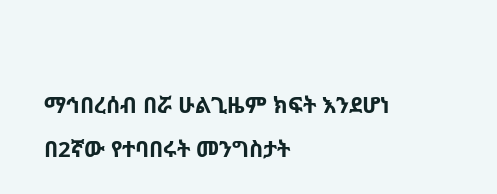ማኅበረሰብ በሯ ሁልጊዜም ክፍት እንደሆነ በ2ኛው የተባበሩት መንግስታት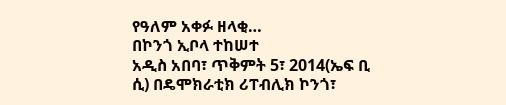የዓለም አቀፉ ዘላቂ…
በኮንጎ ኢቦላ ተከሠተ
አዲስ አበባ፣ ጥቅምት 5፣ 2014(ኤፍ ቢ ሲ) በዴሞክራቲክ ሪፐብሊክ ኮንጎ፣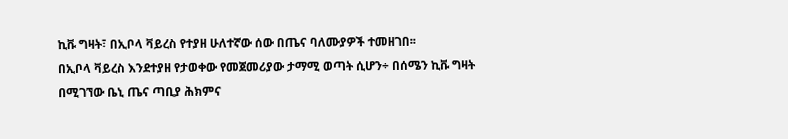ኪቩ ግዛት፣ በኢቦላ ቫይረስ የተያዘ ሁለተኛው ሰው በጤና ባለሙያዎች ተመዘገበ፡፡
በኢቦላ ቫይረስ እንደተያዘ የታወቀው የመጀመሪያው ታማሚ ወጣት ሲሆን÷ በሰሜን ኪቩ ግዛት በሚገኘው ቤኒ ጤና ጣቢያ ሕክምና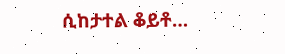ሲከታተል ቆይቶ…